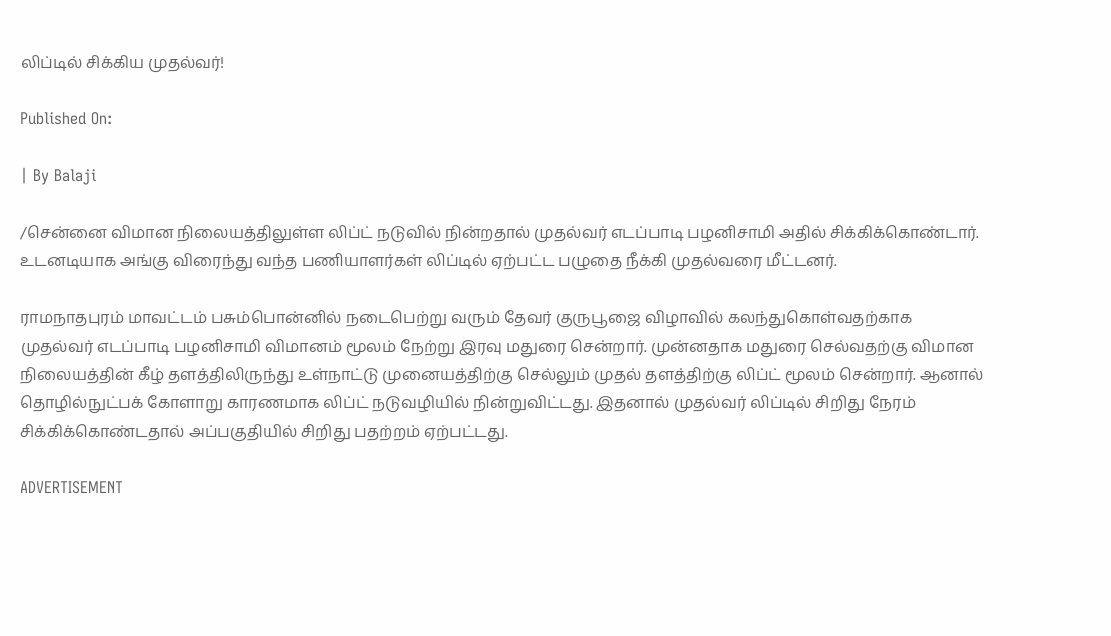லிப்டில் சிக்கிய முதல்வர்!

Published On:

| By Balaji

/சென்னை விமான நிலையத்திலுள்ள லிப்ட் நடுவில் நின்றதால் முதல்வர் எடப்பாடி பழனிசாமி அதில் சிக்கிக்கொண்டார். உடனடியாக அங்கு விரைந்து வந்த பணியாளர்கள் லிப்டில் ஏற்பட்ட பழுதை நீக்கி முதல்வரை மீட்டனர்.

ராமநாதபுரம் மாவட்டம் பசும்பொன்னில் நடைபெற்று வரும் தேவர் குருபூஜை விழாவில் கலந்துகொள்வதற்காக முதல்வர் எடப்பாடி பழனிசாமி விமானம் மூலம் நேற்று இரவு மதுரை சென்றார். முன்னதாக மதுரை செல்வதற்கு விமான நிலையத்தின் கீழ் தளத்திலிருந்து உள்நாட்டு முனையத்திற்கு செல்லும் முதல் தளத்திற்கு லிப்ட் மூலம் சென்றார். ஆனால் தொழில்நுட்பக் கோளாறு காரணமாக லிப்ட் நடுவழியில் நின்றுவிட்டது. இதனால் முதல்வர் லிப்டில் சிறிது நேரம் சிக்கிக்கொண்டதால் அப்பகுதியில் சிறிது பதற்றம் ஏற்பட்டது.

ADVERTISEMENT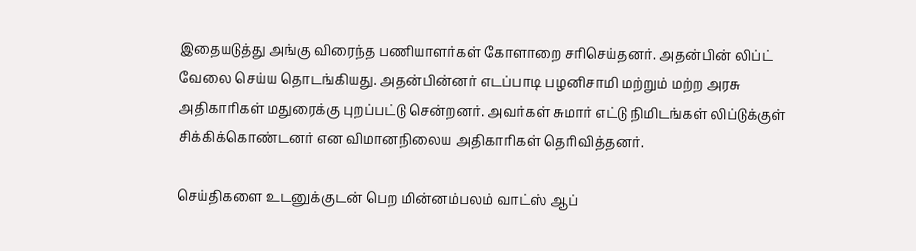இதையடுத்து அங்கு விரைந்த பணியாளர்கள் கோளாறை சரிசெய்தனர். அதன்பின் லிப்ட் வேலை செய்ய தொடங்கியது. அதன்பின்னர் எடப்பாடி பழனிசாமி மற்றும் மற்ற அரசு அதிகாரிகள் மதுரைக்கு புறப்பட்டு சென்றனர். அவர்கள் சுமார் எட்டு நிமிடங்கள் லிப்டுக்குள் சிக்கிக்கொண்டனர் என விமானநிலைய அதிகாரிகள் தெரிவித்தனர்.

செய்திகளை உடனுக்குடன் பெற மின்னம்பலம் வாட்ஸ் ஆப்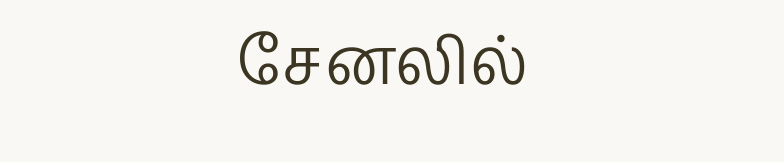சேனலில்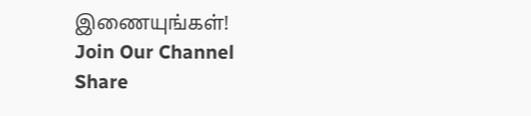இணையுங்கள்!
Join Our Channel
Share